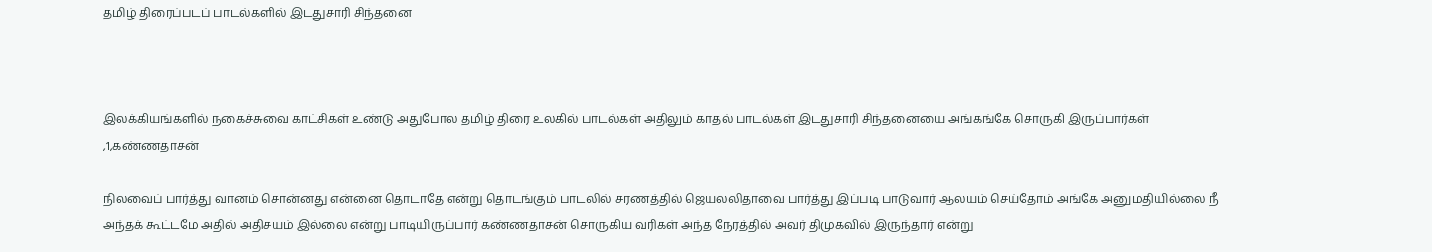தமிழ் திரைப்படப் பாடல்களில் இடதுசாரி சிந்தனை



இலக்கியங்களில் நகைச்சுவை காட்சிகள் உண்டு அதுபோல தமிழ் திரை உலகில் பாடல்கள் அதிலும் காதல் பாடல்கள் இடதுசாரி சிந்தனையை அங்கங்கே சொருகி இருப்பார்கள் ,1,கண்ணதாசன்

நிலவைப் பார்த்து வானம் சொன்னது என்னை தொடாதே என்று தொடங்கும் பாடலில் சரணத்தில் ஜெயலலிதாவை பார்த்து இப்படி பாடுவார் ஆலயம் செய்தோம் அங்கே அனுமதியில்லை நீ அந்தக் கூட்டமே அதில் அதிசயம் இல்லை என்று பாடியிருப்பார் கண்ணதாசன் சொருகிய வரிகள் அந்த நேரத்தில் அவர் திமுகவில் இருந்தார் என்று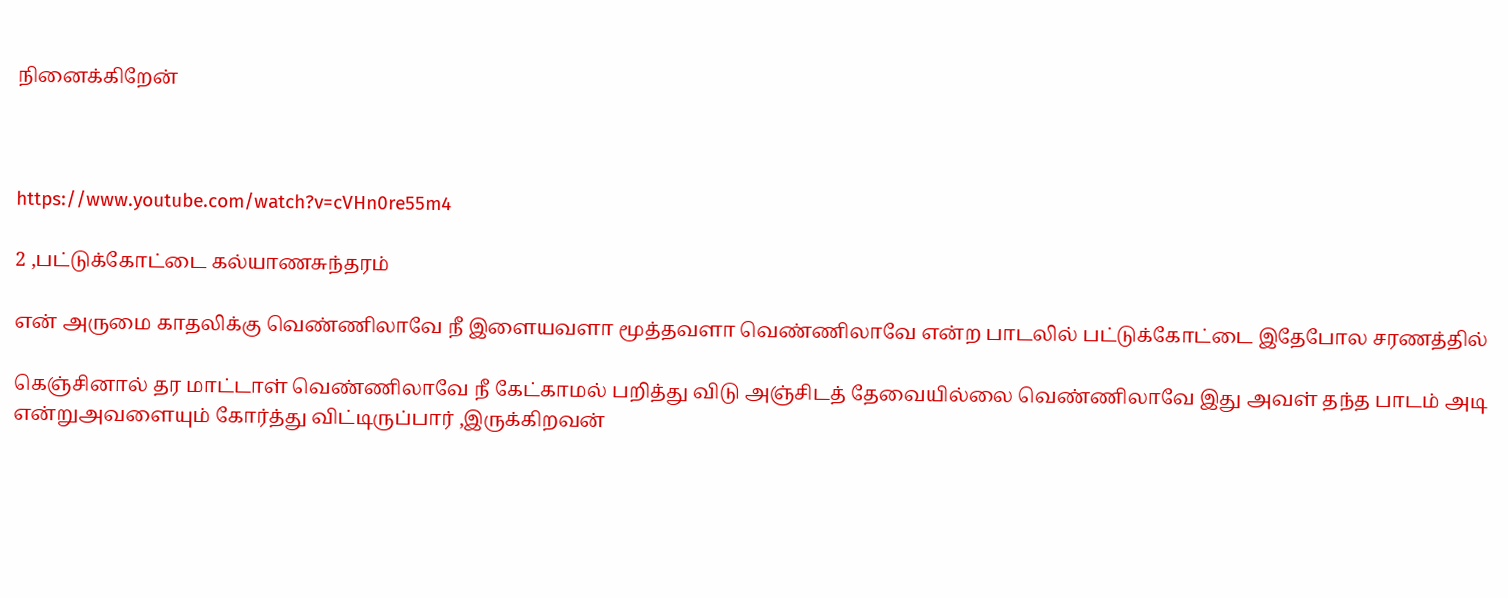நினைக்கிறேன்



https://www.youtube.com/watch?v=cVHn0re55m4

2 ,பட்டுக்கோட்டை கல்யாணசுந்தரம்

என் அருமை காதலிக்கு வெண்ணிலாவே நீ இளையவளா மூத்தவளா வெண்ணிலாவே என்ற பாடலில் பட்டுக்கோட்டை இதேபோல சரணத்தில்

கெஞ்சினால் தர மாட்டாள் வெண்ணிலாவே நீ கேட்காமல் பறித்து விடு அஞ்சிடத் தேவையில்லை வெண்ணிலாவே இது அவள் தந்த பாடம் அடி என்றுஅவளையும் கோர்த்து விட்டிருப்பார் ,இருக்கிறவன்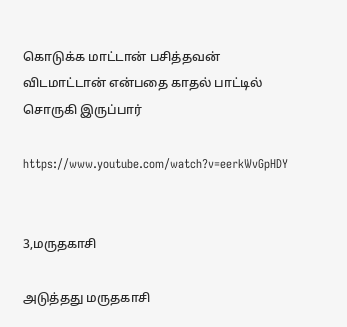கொடுக்க மாட்டான் பசித்தவன் விடமாட்டான் என்பதை காதல் பாட்டில் சொருகி இருப்பார்

https://www.youtube.com/watch?v=eerkWvGpHDY


3,மருதகாசி

அடுத்தது மருதகாசி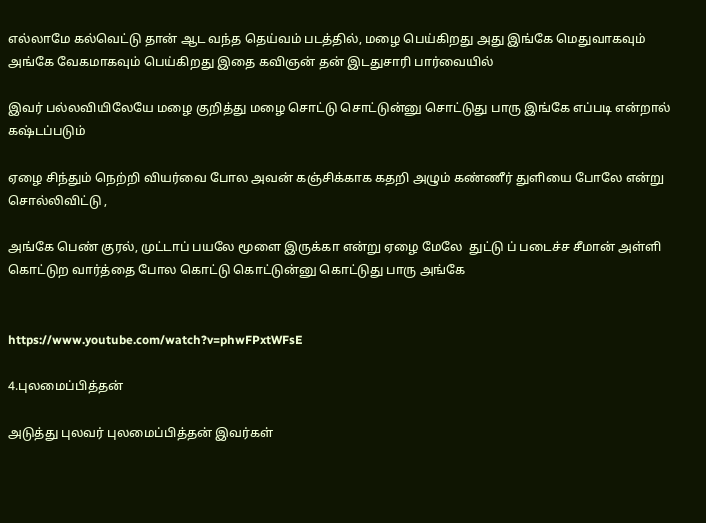எல்லாமே கல்வெட்டு தான் ஆட வந்த தெய்வம் படத்தில், மழை பெய்கிறது அது இங்கே மெதுவாகவும் அங்கே வேகமாகவும் பெய்கிறது இதை கவிஞன் தன் இடதுசாரி பார்வையில்

இவர் பல்லவியிலேயே மழை குறித்து மழை சொட்டு சொட்டுன்னு சொட்டுது பாரு இங்கே எப்படி என்றால் கஷ்டப்படும்

ஏழை சிந்தும் நெற்றி வியர்வை போல அவன் கஞ்சிக்காக கதறி அழும் கண்ணீர் துளியை போலே என்று சொல்லிவிட்டு ,

அங்கே பெண் குரல், முட்டாப் பயலே மூளை இருக்கா என்று ஏழை மேலே  துட்டு ப் படைச்ச சீமான் அள்ளி கொட்டுற வார்த்தை போல கொட்டு கொட்டுன்னு கொட்டுது பாரு அங்கே


https://www.youtube.com/watch?v=phwFPxtWFsE

4.புலமைப்பித்தன்

அடுத்து புலவர் புலமைப்பித்தன் இவர்கள்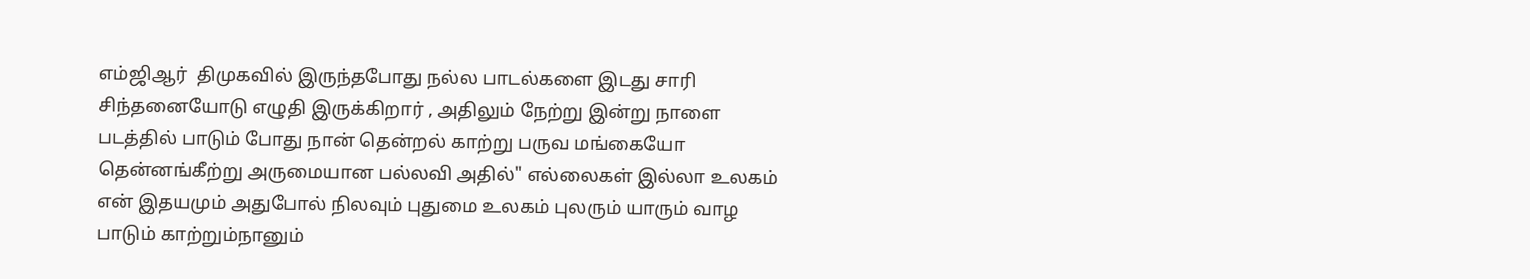எம்ஜிஆர்  திமுகவில் இருந்தபோது நல்ல பாடல்களை இடது சாரி சிந்தனையோடு எழுதி இருக்கிறார் , அதிலும் நேற்று இன்று நாளை படத்தில் பாடும் போது நான் தென்றல் காற்று பருவ மங்கையோ தென்னங்கீற்று அருமையான பல்லவி அதில்" எல்லைகள் இல்லா உலகம் என் இதயமும் அதுபோல் நிலவும் புதுமை உலகம் புலரும் யாரும் வாழ பாடும் காற்றும்நானும்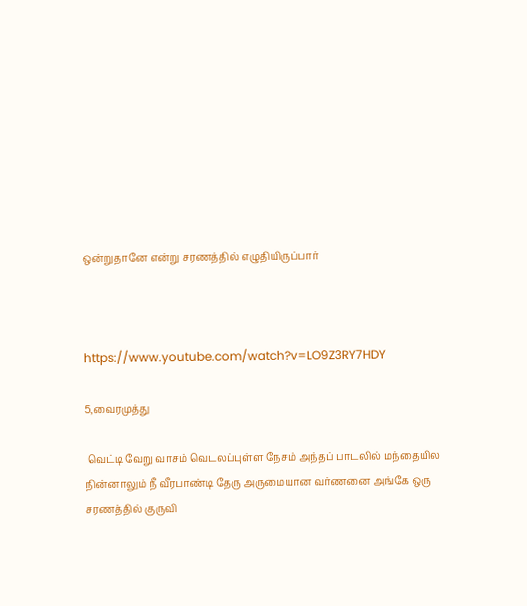ஒன்றுதானே என்று சரணத்தில் எழுதியிருப்பார்



https://www.youtube.com/watch?v=LO9Z3RY7HDY

5,வைரமுத்து

 வெட்டி வேறு வாசம் வெடலப்புள்ள நேசம் அந்தப் பாடலில் மந்தையில நின்னாலும் நீ வீரபாண்டி தேரு அருமையான வர்ணனை அங்கே ஒரு சரணத்தில் குருவி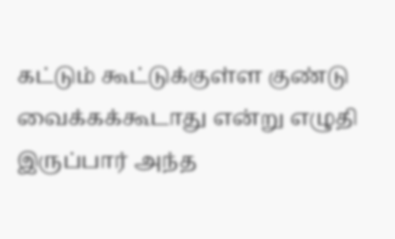கட்டும் கூட்டுக்குள்ள குண்டு வைக்கக்கூடாது என்று எழுதி இருப்பார் அந்த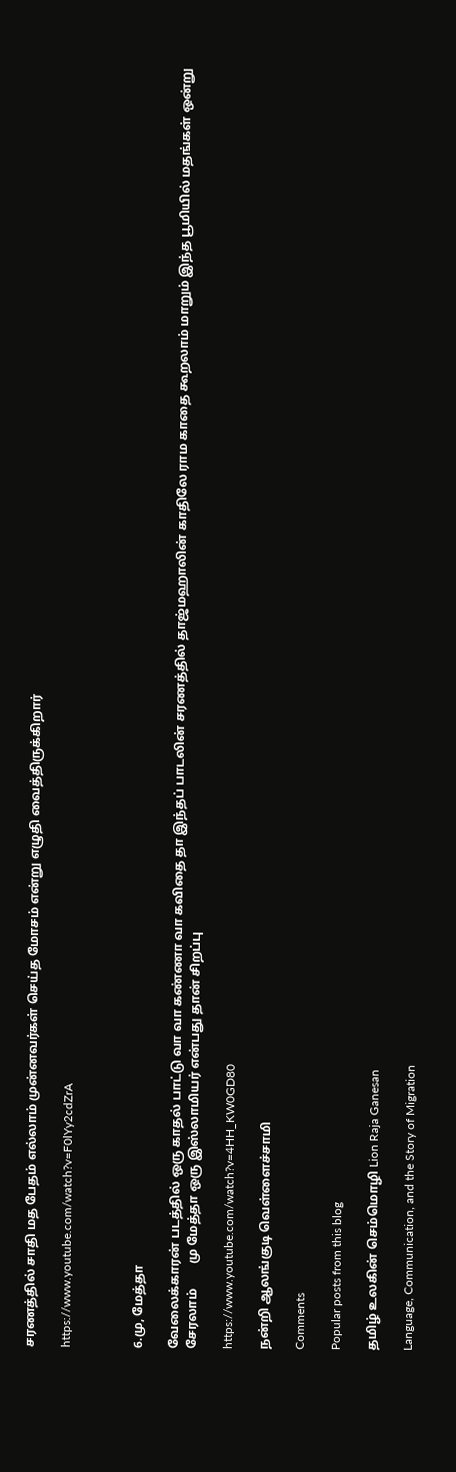சரணத்தில் சாதி மத பேதம் எல்லாம் முன்னவர்கள் செய்த மோசம் என்று எழுதி வைத்திருக்கிறார்

https://www.youtube.com/watch?v=F0lYy2cdZrA



6.மு, மேத்தா

வேலைக்காரன் படத்தில் ஒரு காதல் பாட்டு வா வா கண்ணா வா கவிதை தா இந்தப் பாடலின் சரணத்தில் தாஜ்மஹாலின் காதிலே ராம காதை கூறலாம் மாறும் இந்த பூமியில் மதங்கள் ஒன்று சேரலாம்        மு மேத்தா ஒரு இஸ்லாமியர் என்பது தான் சிறப்பு

https://www.youtube.com/watch?v=4HH_KW0GD80

நன்றி ஆலங்குடி வெள்ளைச்சாமி

Comments

Popular posts from this blog

தமிழ் உலகின் செம்மொழி Lion Raja Ganesan

Language, Communication, and the Story of Migration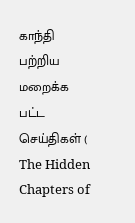காந்தி பற்றிய மறைக்க பட்ட செய்திகள் ( The Hidden Chapters of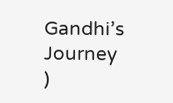Gandhi’s Journey )